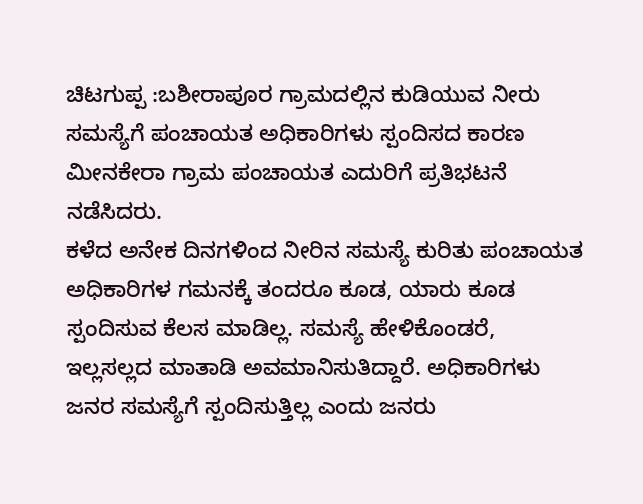ಚಿಟಗುಪ್ಪ :ಬಶೀರಾಪೂರ ಗ್ರಾಮದಲ್ಲಿನ ಕುಡಿಯುವ ನೀರು ಸಮಸ್ಯೆಗೆ ಪಂಚಾಯತ ಅಧಿಕಾರಿಗಳು ಸ್ಪಂದಿಸದ ಕಾರಣ ಮೀನಕೇರಾ ಗ್ರಾಮ ಪಂಚಾಯತ ಎದುರಿಗೆ ಪ್ರತಿಭಟನೆ ನಡೆಸಿದರು.
ಕಳೆದ ಅನೇಕ ದಿನಗಳಿಂದ ನೀರಿನ ಸಮಸ್ಯೆ ಕುರಿತು ಪಂಚಾಯತ ಅಧಿಕಾರಿಗಳ ಗಮನಕ್ಕೆ ತಂದರೂ ಕೂಡ, ಯಾರು ಕೂಡ ಸ್ಪಂದಿಸುವ ಕೆಲಸ ಮಾಡಿಲ್ಲ. ಸಮಸ್ಯೆ ಹೇಳಿಕೊಂಡರೆ, ಇಲ್ಲಸಲ್ಲದ ಮಾತಾಡಿ ಅವಮಾನಿಸುತಿದ್ದಾರೆ. ಅಧಿಕಾರಿಗಳು ಜನರ ಸಮಸ್ಯೆಗೆ ಸ್ಪಂದಿಸುತ್ತಿಲ್ಲ ಎಂದು ಜನರು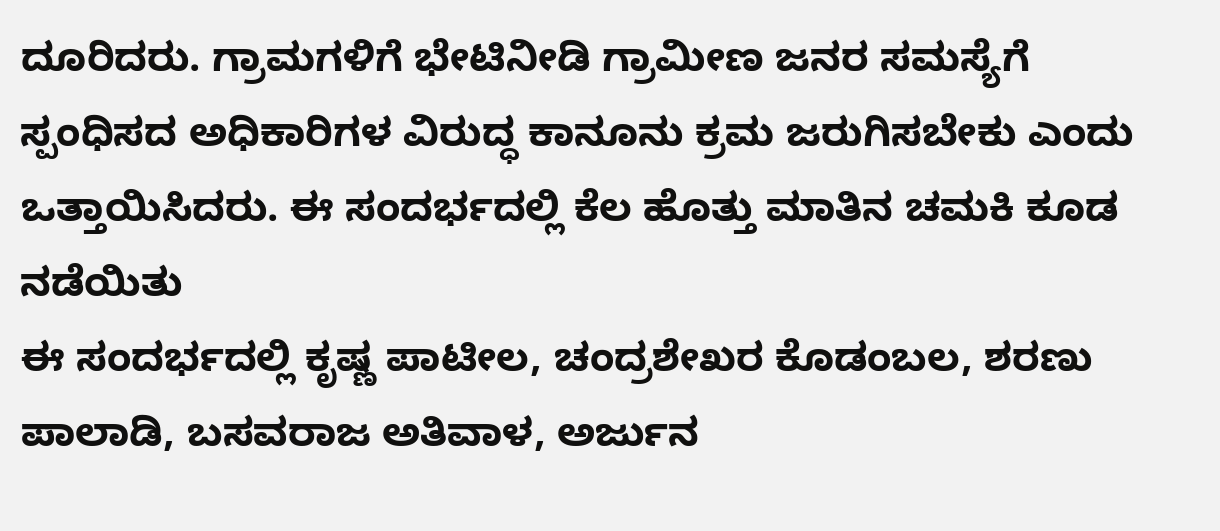ದೂರಿದರು. ಗ್ರಾಮಗಳಿಗೆ ಭೇಟಿನೀಡಿ ಗ್ರಾಮೀಣ ಜನರ ಸಮಸ್ಯೆಗೆ ಸ್ಪಂಧಿಸದ ಅಧಿಕಾರಿಗಳ ವಿರುದ್ಧ ಕಾನೂನು ಕ್ರಮ ಜರುಗಿಸಬೇಕು ಎಂದು ಒತ್ತಾಯಿಸಿದರು. ಈ ಸಂದರ್ಭದಲ್ಲಿ ಕೆಲ ಹೊತ್ತು ಮಾತಿನ ಚಮಕಿ ಕೂಡ ನಡೆಯಿತು
ಈ ಸಂದರ್ಭದಲ್ಲಿ ಕೃಷ್ಣ ಪಾಟೀಲ, ಚಂದ್ರಶೇಖರ ಕೊಡಂಬಲ, ಶರಣು ಪಾಲಾಡಿ, ಬಸವರಾಜ ಅತಿವಾಳ, ಅರ್ಜುನ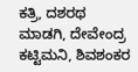ಕತ್ರಿ, ದಶರಥ ಮಾಡಗಿ, ದೇವೇಂದ್ರ ಕಟ್ಟಿಮನಿ, ಶಿವಶಂಕರ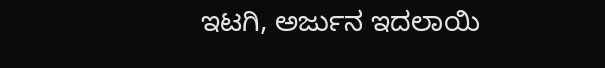ಇಟಗಿ, ಅರ್ಜುನ ಇದಲಾಯಿ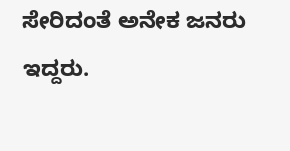ಸೇರಿದಂತೆ ಅನೇಕ ಜನರು ಇದ್ದರು.